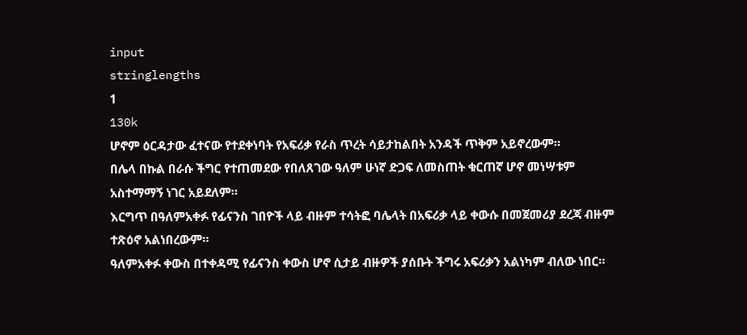input
stringlengths
1
130k
ሆኖም ዕርዳታው ፈተናው የተደቀነባት የአፍሪቃ የራስ ጥረት ሳይታከልበት አንዳች ጥቅም አይኖረውም።
በሌላ በኩል በራሱ ችግር የተጠመደው የበለጸገው ዓለም ሁነኛ ድጋፍ ለመስጠት ቁርጠኛ ሆኖ መነሣቱም አስተማማኝ ነገር አይደለም።
እርግጥ በዓለምአቀፉ የፊናንስ ገበዮች ላይ ብዙም ተሳትፎ ባሌላት በአፍሪቃ ላይ ቀውሱ በመጀመሪያ ደረጃ ብዙም ተጽዕኖ አልነበረውም።
ዓለምአቀፉ ቀውስ በተቀዳሚ የፊናንስ ቀውስ ሆኖ ሲታይ ብዙዎች ያሰቡት ችግሩ አፍሪቃን አልነካም ብለው ነበር።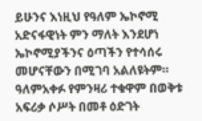ይሁንና እነዚህ የዓለም ኤኮኖሚ አድናፋዊነት ምን ማለት እንደሆነ ኤኮኖሚያችንና ዕጣችን የተሳሰሩ መሆናቸውን በሚገባ አልለዩትም።
ዓለምአቀፉ የምንዛሪ ተቁዋም በወቅቱ አፍሪቃ ሶሥት በመቶ ዕድገት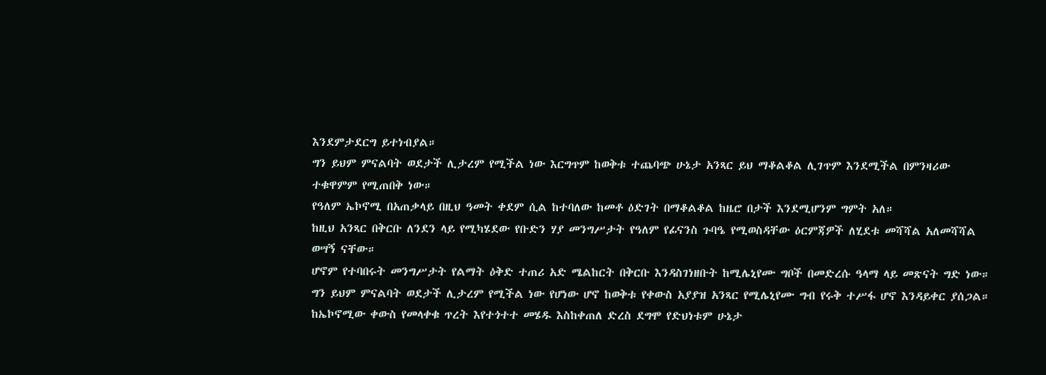እንደምታደርግ ይተነብያል።
ግን ይህም ምናልባት ወደታች ሊታረም የሚችል ነው እርግጥም ከወቅቱ ተጨባጭ ሁኔታ አንጻር ይህ ማቆልቆል ሊገጥም እንደሚችል በምንዛሪው ተቁዋምም የሚጠበቅ ነው።
የዓለም ኤኮኖሚ በአጠቃላይ በዚህ ዓመት ቀደም ሲል ከተባለው ከመቶ ዕድገት በማቆልቆል ከዜሮ በታች እንደሚሆንም ግምት አለ።
ከዚህ አንጻር በቅርቡ ለንደን ላይ የሚካሄደው የቡድን ሃያ መንግሥታት የዓለም የፊናንስ ጉባዔ የሚወስዳቸው ዕርምጃዎች ለሂደቱ መሻሻል አለመሻሻል ወሣኝ ናቸው።
ሆኖም የተባበሩት መንግሥታት የልማት ዕቅድ ተጠሪ አድ ሜልከርት በቅርቡ እንዳስገነዘቡት ከሚሌኒየሙ ግቦች በመድረሱ ዓላማ ላይ መጽናት ግድ ነው።
ግን ይህም ምናልባት ወደታች ሊታረም የሚችል ነው የሆነው ሆኖ ከወቅቱ የቀውስ አያያዝ አንጻር የሚሌኒየሙ ግብ የሩቅ ተሥፋ ሆኖ እንዳይቀር ያሰጋል።
ከኤኮኖሚው ቀውስ የመላቀቁ ጥረት እየተጎተተ መሄዱ እስከቀጠለ ድረስ ደግሞ የድህነቱም ሁኔታ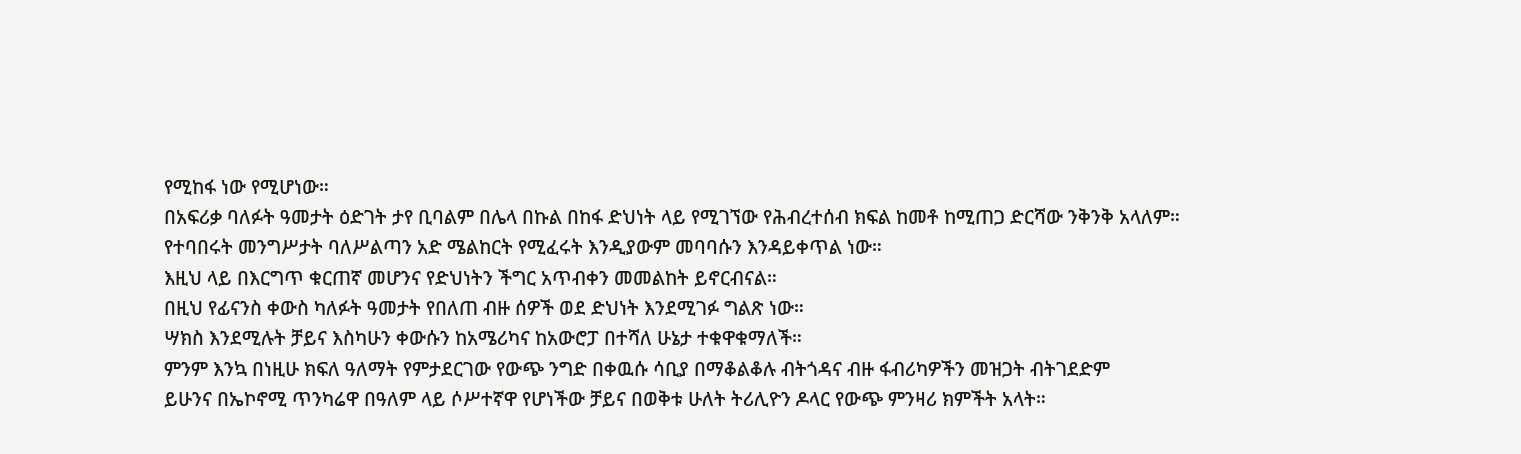የሚከፋ ነው የሚሆነው።
በአፍሪቃ ባለፉት ዓመታት ዕድገት ታየ ቢባልም በሌላ በኩል በከፋ ድህነት ላይ የሚገኘው የሕብረተሰብ ክፍል ከመቶ ከሚጠጋ ድርሻው ንቅንቅ አላለም።
የተባበሩት መንግሥታት ባለሥልጣን አድ ሜልከርት የሚፈሩት እንዲያውም መባባሱን እንዳይቀጥል ነው።
እዚህ ላይ በእርግጥ ቁርጠኛ መሆንና የድህነትን ችግር አጥብቀን መመልከት ይኖርብናል።
በዚህ የፊናንስ ቀውስ ካለፉት ዓመታት የበለጠ ብዙ ሰዎች ወደ ድህነት እንደሚገፉ ግልጽ ነው።
ሣክስ እንደሚሉት ቻይና እስካሁን ቀውሱን ከአሜሪካና ከአውሮፓ በተሻለ ሁኔታ ተቁዋቁማለች።
ምንም እንኳ በነዚሁ ክፍለ ዓለማት የምታደርገው የውጭ ንግድ በቀዉሱ ሳቢያ በማቆልቆሉ ብትጎዳና ብዙ ፋብሪካዎችን መዝጋት ብትገደድም
ይሁንና በኤኮኖሚ ጥንካሬዋ በዓለም ላይ ሶሥተኛዋ የሆነችው ቻይና በወቅቱ ሁለት ትሪሊዮን ዶላር የውጭ ምንዛሪ ክምችት አላት።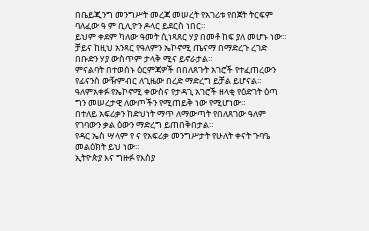በቤይጂንግ መንግሥት መረጃ መሠረት የአገሪቱ የበጀት ትርፍም ባለፈው ዓ ም ቢሊዮን ዶላር ይደርስ ነበር።
ይህም ቀደም ካለው ዓመት ሲነጻጸር ሃያ በመቶ ከፍ ያለ መሆኑ ነው።
ቻይና ከዚህ አንጻር የዓለምን ኤኮኖሚ ጤናማ በማድረጉ ረገድ በቡድን ሃያ ውስጥም ታላቅ ሚና ይኖራታል።
ምናልባት በተወሰኑ ዕርምጃዎች በበለጸጉት አገሮች የተፈጠረውን የፊናንስ ውዥምብር ለጊዜው በረድ ማድረግ ይቻል ይሆናል።
ዓለምአቀፉ የኤኮኖሚ ቀውስና የታዳጊ አገሮች ዘላቂ የዕድገት ዕጣ ግን መሠረታዊ ለውጦችን የሚጠይቅ ነው የሚሆነው።
በተለይ አፍሪቃን ከድህነት ማጥ ለማውጣት የበለጸገው ዓለም የገባውን ቃል ዕውን ማድረግ ይጠበቅበታል።
የዳር ኤስ ሣላም የ ና የአፍሪቃ መንግሥታት የሁለት ቀናት ጉባዔ መልዕክት ይህ ነው።
ኢትዮጵያ እና ግዙፉ የእስያ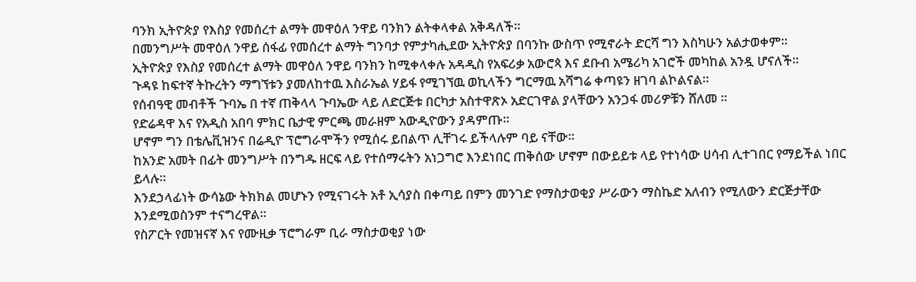ባንክ ኢትዮጵያ የእስያ የመሰረተ ልማት መዋዕለ ንዋይ ባንክን ልትቀላቀል አቅዳለች።
በመንግሥት መዋዕለ ንዋይ ሰፋፊ የመሰረተ ልማት ግንባታ የምታካሒደው ኢትዮጵያ በባንኩ ውስጥ የሚኖራት ድርሻ ግን እስካሁን አልታወቀም።
ኢትዮጵያ የእስያ የመሰረተ ልማት መዋዕለ ንዋይ ባንክን ከሚቀላቀሉ አዳዲስ የአፍሪቃ አውሮጳ እና ደቡብ አሜሪካ አገሮች መካከል አንዷ ሆናለች።
ጉዳዩ ከፍተኛ ትኩረትን ማግኘቱን ያመለከተዉ እስራኤል ሃይፋ የሚገኘዉ ወኪላችን ግርማዉ አሻግሬ ቀጣዩን ዘገባ ልኮልናል።
የሰብዓዊ መብቶች ጉባኤ በ ተኛ ጠቅላላ ጉባኤው ላይ ለድርጅቱ በርካታ አስተዋጽኦ አድርገዋል ያላቸውን አንጋፋ መሪዎቹን ሸለመ ።
የድሬዳዋ እና የአዲስ አበባ ምክር ቤታዊ ምርጫ መራዘም አውዲዮውን ያዳምጡ።
ሆኖም ግን በቴሌቪዝንና በሬዲዮ ፕሮግራሞችን የሚሰሩ ይበልጥ ሊቸገሩ ይችላሉም ባይ ናቸው።
ከአንድ አመት በፊት መንግሥት በንግዱ ዘርፍ ላይ የተሰማሩትን አነጋግሮ እንደነበር ጠቅሰው ሆኖም በውይይቱ ላይ የተነሳው ሀሳብ ሊተገበር የማይችል ነበር ይላሉ።
እንደኃላፊነት ውሳኔው ትክክል መሆኑን የሚናገሩት አቶ ኢሳያስ በቀጣይ በምን መንገድ የማስታወቂያ ሥራውን ማስኬድ አለብን የሚለውን ድርጅታቸው እንደሚወስንም ተናግረዋል።
የስፖርት የመዝናኛ እና የሙዚቃ ፕሮግራም ቢራ ማስታወቂያ ነው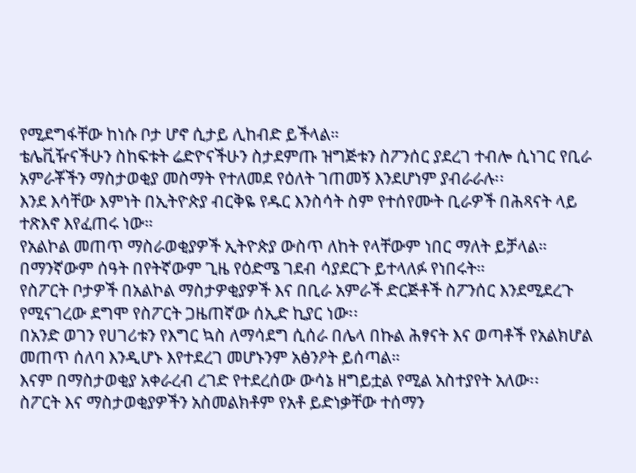የሚደግፋቸው ከነሱ ቦታ ሆኖ ሲታይ ሊከብድ ይችላል።
ቴሌቪዥናችሁን ስከፍቱት ሬድዮናችሁን ስታደምጡ ዝግጅቱን ስፖንሰር ያደረገ ተብሎ ሲነገር የቢራ አምራቾችን ማስታወቂያ መስማት የተለመደ የዕለት ገጠመኝ እንደሆነም ያብራራሉ፡፡
እንደ እሳቸው እምነት በኢትዮጵያ ብርቅዬ የዱር እንስሳት ስም የተሰየሙት ቢራዎች በሕጻናት ላይ ተጽእኖ እየፈጠሩ ነው።
የአልኮል መጠጥ ማስራወቂያዎች ኢትዮጵያ ውስጥ ለከት የላቸውም ነበር ማለት ይቻላል።
በማንኛውም ሰዓት በየትኛውም ጊዜ የዕድሜ ገደብ ሳያደርጉ ይተላለፉ የነበሩት።
የስፖርት ቦታዎች በአልኮል ማስታዎቂያዎች እና በቢራ አምራች ድርጅቶች ስፖንሰር እንደሚደረጉ የሚናገረው ደግሞ የስፖርት ጋዜጠኛው ሰኢድ ኪያር ነው፡፡
በአንድ ወገን የሀገሪቱን የእግር ኳስ ለማሳደግ ሲሰራ በሌላ በኩል ሕፃናት እና ወጣቶች የአልክሆል መጠጥ ሰለባ እንዲሆኑ እየተደረገ መሆኑንም አፅንዖት ይሰጣል።
እናም በማስታወቂያ አቀራረብ ረገድ የተደረሰው ውሳኔ ዘግይቷል የሚል አስተያየት አለው፡፡
ስፖርት እና ማስታወቂያዎችን አስመልክቶም የአቶ ይድነቃቸው ተሰማን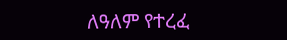ለዓለም የተረፈ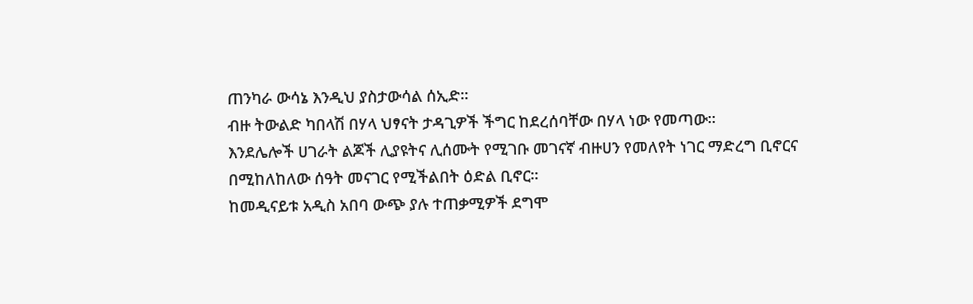ጠንካራ ውሳኔ እንዲህ ያስታውሳል ሰኢድ።
ብዙ ትውልድ ካበላሽ በሃላ ህፃናት ታዳጊዎች ችግር ከደረሰባቸው በሃላ ነው የመጣው።
እንደሌሎች ሀገራት ልጆች ሊያዩትና ሊሰሙት የሚገቡ መገናኛ ብዙሀን የመለየት ነገር ማድረግ ቢኖርና በሚከለከለው ሰዓት መናገር የሚችልበት ዕድል ቢኖር።
ከመዲናይቱ አዲስ አበባ ውጭ ያሉ ተጠቃሚዎች ደግሞ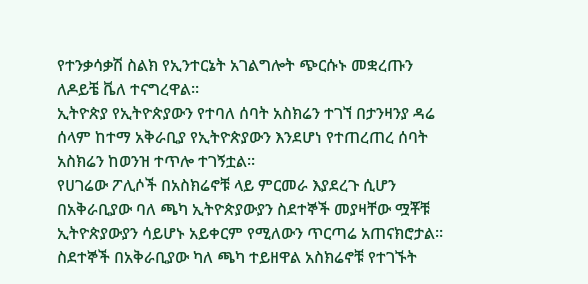የተንቃሳቃሽ ስልክ የኢንተርኔት አገልግሎት ጭርሱኑ መቋረጡን ለዶይቼ ቬለ ተናግረዋል፡፡
ኢትዮጵያ የኢትዮጵያውን የተባለ ሰባት አስክሬን ተገኘ በታንዛንያ ዳሬ ሰላም ከተማ አቅራቢያ የኢትዮጵያውን እንደሆነ የተጠረጠረ ሰባት አስክሬን ከወንዝ ተጥሎ ተገኝቷል፡፡
የሀገሬው ፖሊሶች በአስክሬኖቹ ላይ ምርመራ እያደረጉ ሲሆን በአቅራቢያው ባለ ጫካ ኢትዮጵያውያን ስደተኞች መያዛቸው ሟቾቹ ኢትዮጵያውያን ሳይሆኑ አይቀርም የሚለውን ጥርጣሬ አጠናክሮታል፡፡
ስደተኞች በአቅራቢያው ካለ ጫካ ተይዘዋል አስክሬኖቹ የተገኙት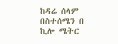ከዳሬ ሰላም በስተሰሜን በ ኪሎ ሜትር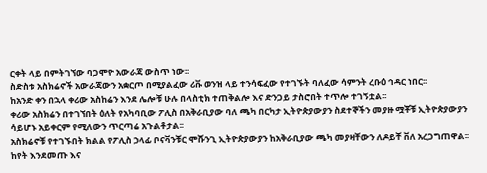ርቀት ላይ በምትገኘው ባጋሞዮ አውራጃ ውስጥ ነው፡፡
ስድስቱ አስክሬኖች አውራጃውን አቋርጦ በሚያልፈው ሪቩ ወንዝ ላይ ተንሳፍፈው የተገኙት ባለፈው ሳምንት ረቡዕ ኅዳር ነበር፡፡
ከአንድ ቀን በኋላ ቀሪው አስከሬን እንደ ሌሎቹ ሁሉ በላስቲክ ተጠቅልሎ እና ድንጋይ ታስሮበት ተጥሎ ተገኝቷል፡፡
ቀሪው አስክሬን በተገኘበት ዕለት የአካባቢው ፖሊስ በአቅራቢያው ባለ ጫካ በርካታ ኢትዮጵያውያን ስደተኞችን መያዙ ሟቾቹ ኢትዮጵያውያን ሳይሆኑ አይቀርም የሚለውን ጥርጣሬ አጉልቶታል፡፡
አስክሬኖቹ የተገኙበት ክልል የፖሊስ ኃላፊ ቦናቫንቹር ሞሹንጊ ኢትዮጵያውያን ከአቅራቢያው ጫካ መያዛቸውን ለዶይቸ ቨለ አረጋግጠዋል፡፡
ከየት እንደመጡ እና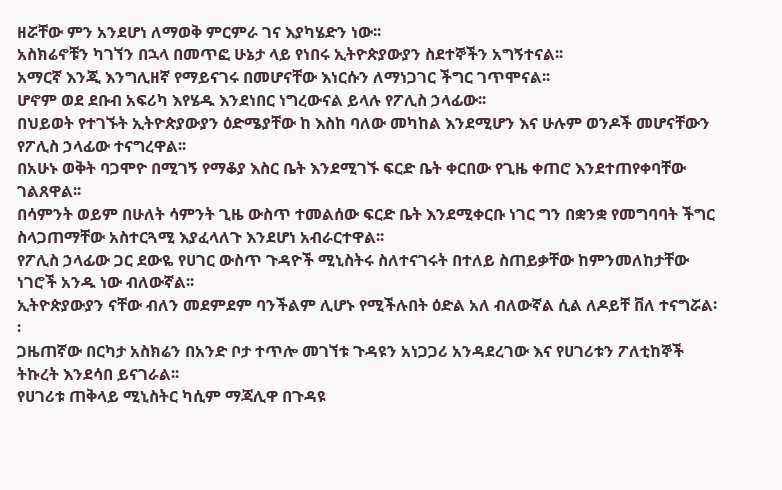ዘሯቸው ምን አንደሆነ ለማወቅ ምርምራ ገና እያካሄድን ነው፡፡
አስክሬኖቹን ካገኘን በኋላ በመጥፎ ሁኔታ ላይ የነበሩ ኢትዮጵያውያን ስደተኞችን አግኝተናል፡፡
አማርኛ እንጂ እንግሊዘኛ የማይናገሩ በመሆናቸው እነርሱን ለማነጋገር ችግር ገጥሞናል፡፡
ሆኖም ወደ ደቡብ አፍሪካ እየሄዱ እንደነበር ነግረውናል ይላሉ የፖሊስ ኃላፊው፡፡
በህይወት የተገኙት ኢትዮጵያውያን ዕድሜያቸው ከ እስከ ባለው መካከል እንደሚሆን እና ሁሉም ወንዶች መሆናቸውን የፖሊስ ኃላፊው ተናግረዋል፡፡
በአሁኑ ወቅት ባጋሞዮ በሚገኝ የማቆያ እስር ቤት እንደሚገኙ ፍርድ ቤት ቀርበው የጊዜ ቀጠሮ እንደተጠየቀባቸው ገልጸዋል፡፡
በሳምንት ወይም በሁለት ሳምንት ጊዜ ውስጥ ተመልሰው ፍርድ ቤት እንደሚቀርቡ ነገር ግን በቋንቋ የመግባባት ችግር ስላጋጠማቸው አስተርጓሚ እያፈላለጉ እንደሆነ አብራርተዋል፡፡
የፖሊስ ኃላፊው ጋር ደውዬ የሀገር ውስጥ ጉዳዮች ሚኒስትሩ ስለተናገሩት በተለይ ስጠይቃቸው ከምንመለከታቸው ነገሮች አንዱ ነው ብለውኛል፡፡
ኢትዮጵያውያን ናቸው ብለን መደምደም ባንችልም ሊሆኑ የሚችሉበት ዕድል አለ ብለውኛል ሲል ለዶይቸ ቨለ ተናግሯል፡፡
ጋዜጠኛው በርካታ አስክሬን በአንድ ቦታ ተጥሎ መገኘቱ ጉዳዩን አነጋጋሪ አንዳደረገው እና የሀገሪቱን ፖለቲከኞች ትኩረት እንደሳበ ይናገራል፡፡
የሀገሪቱ ጠቅላይ ሚኒስትር ካሲም ማጃሊዋ በጉዳዩ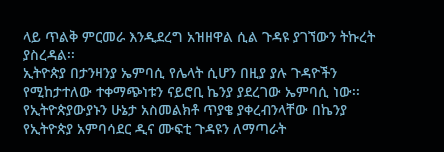ላይ ጥልቅ ምርመራ እንዲደረግ አዝዘዋል ሲል ጉዳዩ ያገኘውን ትኩረት ያስረዳል፡፡
ኢትዮጵያ በታንዛንያ ኤምባሲ የሌላት ሲሆን በዚያ ያሉ ጉዳዮችን የሚከታተለው ተቀማጭነቱን ናይሮቢ ኬንያ ያደረገው ኤምባሲ ነው፡፡
የኢትዮጵያውያኑን ሁኔታ አስመልክቶ ጥያቄ ያቀረብንላቸው በኬንያ የኢትዮጵያ አምባሳደር ዲና ሙፍቲ ጉዳዩን ለማጣራት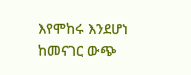እየሞከሩ እንደሆነ ከመናገር ውጭ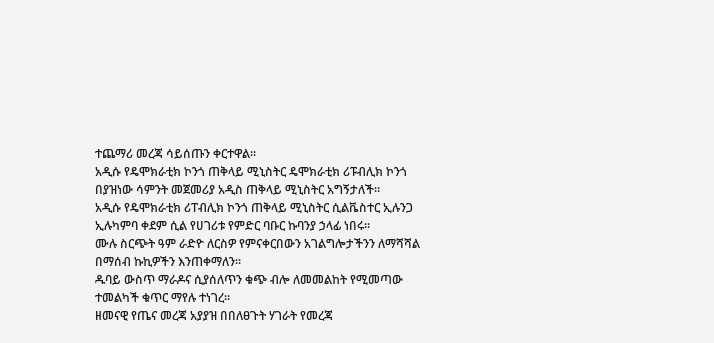ተጨማሪ መረጃ ሳይሰጡን ቀርተዋል፡፡
አዲሱ የዴሞክራቲክ ኮንጎ ጠቅላይ ሚኒስትር ዴሞክራቲክ ሪፑብሊክ ኮንጎ በያዝነው ሳምንት መጀመሪያ አዲስ ጠቅላይ ሚኒስትር አግኝታለች።
አዲሱ የዴሞክራቲክ ሪፐብሊክ ኮንጎ ጠቅላይ ሚኒስትር ሲልቬስተር ኢሉንጋ ኢሉካምባ ቀደም ሲል የሀገሪቱ የምድር ባቡር ኩባንያ ኃላፊ ነበሩ።
ሙሉ ስርጭት ዓም ራድዮ ለርስዎ የምናቀርበውን አገልግሎታችንን ለማሻሻል በማሰብ ኩኪዎችን እንጠቀማለን።
ዱባይ ውስጥ ማራዶና ሲያሰለጥን ቁጭ ብሎ ለመመልከት የሚመጣው ተመልካች ቁጥር ማየሉ ተነገረ።
ዘመናዊ የጤና መረጃ አያያዝ በበለፀጉት ሃገራት የመረጃ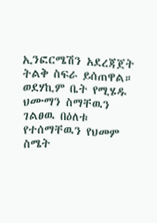ኢንፎርሜሽን አደረጃጀት ትልቅ ስፍራ ይሰጠዋል።
ወደሃኪም ቤት የሚሄዱ ህሙማን ስማቸዉን ገልፀዉ በዕለቱ የተሰማቸዉን የህመም ስሜት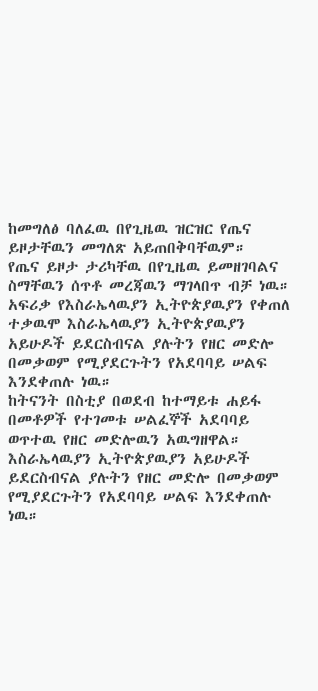ከመግለፅ ባለፈዉ በየጊዜዉ ዝርዝር የጤና ይዞታቸዉን መግለጽ አይጠበቅባቸዉም።
የጤና ይዞታ ታሪካቸዉ በየጊዜዉ ይመዘገባልና ስማቸዉን ሰጥቶ መረጃዉን ማገላበጥ ብቻ ነዉ።
አፍሪቃ የእስራኤላዉያን ኢትዮጵያዉያን የቀጠለ ተቃዉሞ እስራኤላዉያን ኢትዮጵያዉያን አይሁዶች ይደርስብናል ያሉትን የዘር መድሎ በመቃወም የሚያደርጉትን የአደባባይ ሠልፍ እንደቀጠሉ ነዉ።
ከትናንት በስቲያ በወደብ ከተማይቱ ሐይፋ በመቶዎች የተገመቱ ሠልፈኞች አደባባይ ወጥተዉ የዘር መድሎዉን አዉግዘዋል።
እስራኤላዉያን ኢትዮጵያዉያን አይሁዶች ይደርስብናል ያሉትን የዘር መድሎ በመቃወም የሚያደርጉትን የአደባባይ ሠልፍ እንደቀጠሉ ነዉ።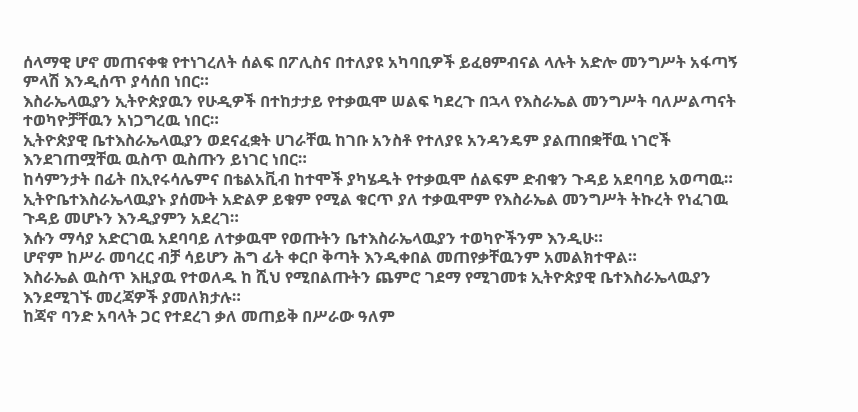ሰላማዊ ሆኖ መጠናቀቁ የተነገረለት ሰልፍ በፖሊስና በተለያዩ አካባቢዎች ይፈፀምብናል ላሉት አድሎ መንግሥት አፋጣኝ ምላሽ እንዲሰጥ ያሳሰበ ነበር።
እስራኤላዉያን ኢትዮጵያዉን የሁዲዎች በተከታታይ የተቃዉሞ ሠልፍ ካደረጉ በኋላ የእስራኤል መንግሥት ባለሥልጣናት ተወካዮቻቸዉን አነጋግረዉ ነበር።
ኢትዮጵያዊ ቤተእስራኤላዉያን ወደናፈቋት ሀገራቸዉ ከገቡ አንስቶ የተለያዩ አንዳንዴም ያልጠበቋቸዉ ነገሮች እንደገጠሟቸዉ ዉስጥ ዉስጡን ይነገር ነበር።
ከሳምንታት በፊት በኢየሩሳሌምና በቴልአቪብ ከተሞች ያካሄዱት የተቃዉሞ ሰልፍም ድብቁን ጉዳይ አደባባይ አወጣዉ።
ኢትዮቤተእስራኤላዉያኑ ያሰሙት አድልዎ ይቁም የሚል ቁርጥ ያለ ተቃዉሞም የእስራኤል መንግሥት ትኩረት የነፈገዉ ጉዳይ መሆኑን እንዲያምን አደረገ።
እሱን ማሳያ አድርገዉ አደባባይ ለተቃዉሞ የወጡትን ቤተእስራኤላዉያን ተወካዮችንም እንዲሁ።
ሆኖም ከሥራ መባረር ብቻ ሳይሆን ሕግ ፊት ቀርቦ ቅጣት እንዲቀበል መጠየቃቸዉንም አመልክተዋል።
እስራኤል ዉስጥ እዚያዉ የተወለዱ ከ ሺህ የሚበልጡትን ጨምሮ ገደማ የሚገመቱ ኢትዮጵያዊ ቤተእስራኤላዉያን እንደሚገኙ መረጃዎች ያመለክታሉ።
ከጃኖ ባንድ አባላት ጋር የተደረገ ቃለ መጠይቅ በሥራው ዓለም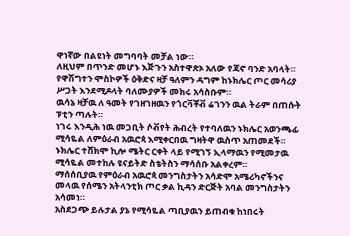ዋነኛው በልዩነት መግባባት መቻል ነው።
ለዚህም በጥንድ መሆኑ እጅጉን አስተዋጽኦ አለው የጃኖ ባንድ አባላት።
የዋሽግተን ሞስኮዎች ዕቅድና ዛቻ ዓለምን ዳግም ከኑክሌር ጦር መሳሪያ ሥጋት እንደሚዶላት ባለሙያዎች መክሩ አሳስቡም።
ዉሳኔ ዛቻዉ ለ ዓመት የገዘገዘዉን የጎርቫቾቭ ሬገንን ዉል ትራም በጠሱት ፑቲን ጣሉት።
ነገሩ እንዲሕ ነዉ መጋቢት ሶቭየት ሕብረት የተባለዉን ኑክሌር አወንጫፊ ሚሳዬል ለምዕራብ አዉሮጳ እሚቀርበዉ ግዛትዋ ዉስጥ አጠመደች።
ኑክሌር ተሸክሞ ኪሎ ሜትር ርቀት ላይ የሚገኝ ኢላማዉን የሚመታዉ ሚሳዬል መተከሉ ዩናይትድ ስቴትስን ማሳሰቡ አልቀረም።
ማሰሰቢያዉ የምዕራብ አዉሮጳ መንግስታትን አሳድሞ አሜሪካኖችንና መላዉ የሰሜን አትላንቲክ ጦር ቃል ኪዳን ድርጅት አባል መንግስታትን አሳመነ።
አስደጋጭ ይሉታል ያኔ የሚሳዬል ጣቢያዉን ይጠብቁ ከነበሩት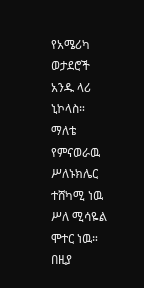የአሜሪካ ወታደሮች አንዱ ላሪ ኒኮላስ።
ማለቴ የምናወራዉ ሥለኑክሌር ተሸካሚ ነዉ ሥለ ሚሳዬል ሞተር ነዉ።
በዚያ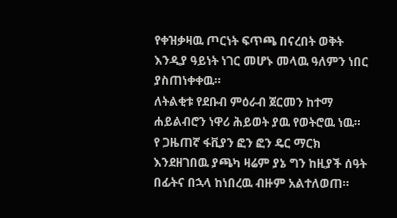የቀዝቃዛዉ ጦርነት ፍጥጫ በናረበት ወቅት እንዲያ ዓይነት ነገር መሆኑ መላዉ ዓለምን ነበር ያስጠነቀቀዉ።
ለትልቂቱ የደቡብ ምዕራብ ጀርመን ከተማ ሐይልብሮን ነዋሪ ሕይወት ያዉ የወትሮዉ ነዉ።
የ ጋዜጠኛ ፋቪያን ፎን ፎን ዴር ማርክ እንደዘገበዉ ያጫካ ዛሬም ያኔ ግን ከዚያች ሰዓት በፊትና በኋላ ከነበረዉ ብዙም አልተለወጠ።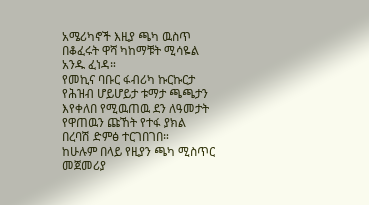አሜሪካኖች እዚያ ጫካ ዉስጥ በቆፈሩት ዋሻ ካከማቹት ሚሳዬል አንዱ ፈነዳ።
የመኪና ባቡር ፋብሪካ ኩርኩርታ የሕዝብ ሆይሆይታ ቱማታ ጫጫታን እየቀለበ የሚዉጠዉ ደን ለዓመታት የዋጠዉን ጩኸት የተፋ ያክል በረባሽ ድምፅ ተርገበገበ።
ከሁሉም በላይ የዚያን ጫካ ሚስጥር መጀመሪያ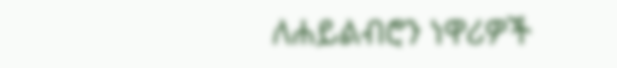ለሐይልብሮን ነዋሪዎች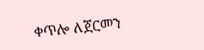ቀጥሎ ለጀርመን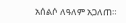አሰልሶ ለዓለም አጋለጠ።